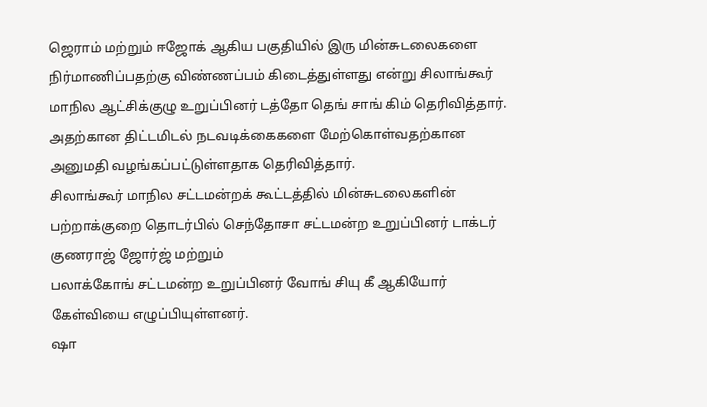ஜெராம் மற்றும் ஈஜோக் ஆகிய பகுதியில் இரு மின்சுடலைகளை நிர்மாணிப்பதற்கு விண்ணப்பம் கிடைத்துள்ளது என்று சிலாங்கூர் மாநில ஆட்சிக்குழு உறுப்பினர் டத்தோ தெங் சாங் கிம் தெரிவித்தார்.
அதற்கான திட்டமிடல் நடவடிக்கைகளை மேற்கொள்வதற்கான அனுமதி வழங்கப்பட்டுள்ளதாக தெரிவித்தார்.
சிலாங்கூர் மாநில சட்டமன்றக் கூட்டத்தில் மின்சுடலைகளின் பற்றாக்குறை தொடர்பில் செந்தோசா சட்டமன்ற உறுப்பினர் டாக்டர் குணராஜ் ஜோர்ஜ் மற்றும்
பலாக்கோங் சட்டமன்ற உறுப்பினர் வோங் சியு கீ ஆகியோர் கேள்வியை எழுப்பியுள்ளனர்.
ஷா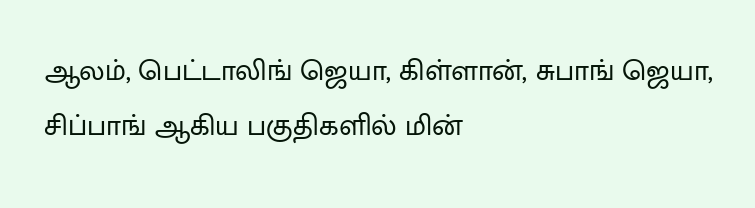ஆலம், பெட்டாலிங் ஜெயா, கிள்ளான், சுபாங் ஜெயா, சிப்பாங் ஆகிய பகுதிகளில் மின்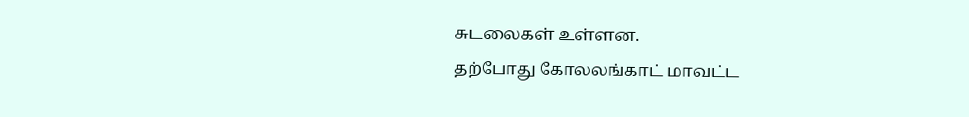சுடலைகள் உள்ளன.
தற்போது கோலலங்காட் மாவட்ட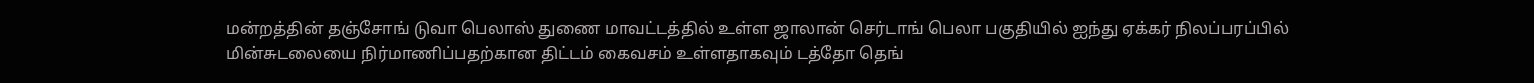மன்றத்தின் தஞ்சோங் டுவா பெலாஸ் துணை மாவட்டத்தில் உள்ள ஜாலான் செர்டாங் பெலா பகுதியில் ஐந்து ஏக்கர் நிலப்பரப்பில் மின்சுடலையை நிர்மாணிப்பதற்கான திட்டம் கைவசம் உள்ளதாகவும் டத்தோ தெங்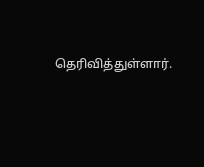தெரிவித்துள்ளார்.